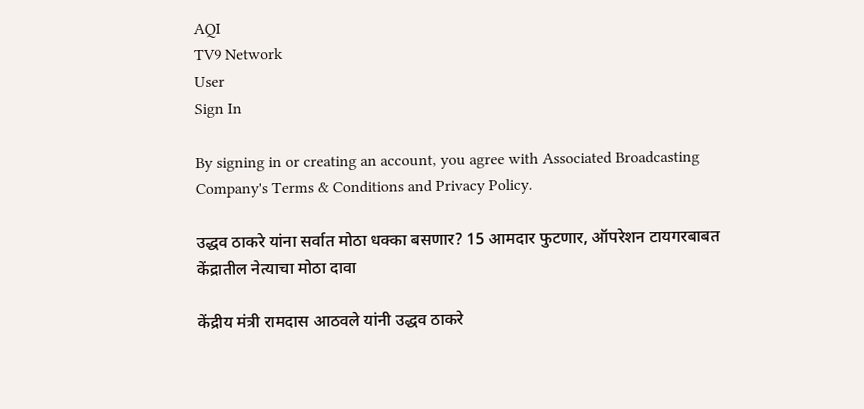AQI
TV9 Network
User
Sign In

By signing in or creating an account, you agree with Associated Broadcasting Company's Terms & Conditions and Privacy Policy.

उद्धव ठाकरे यांना सर्वात मोठा धक्का बसणार? 15 आमदार फुटणार, ऑपरेशन टायगरबाबत केंद्रातील नेत्याचा मोठा दावा

केंद्रीय मंत्री रामदास आठवले यांनी उद्धव ठाकरे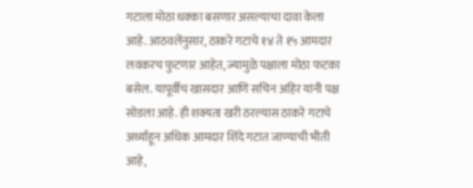गटाला मोठा धक्का बसणार असल्याचा दावा केला आहे. आठवलेंनुसार, ठाकरे गटाचे १४ ते १५ आमदार लवकरच फुटणार आहेत, ज्यामुळे पक्षाला मोठा फटका बसेल. यापूर्वीच खासदार आणि सचिन अहिर यांनी पक्ष सोडला आहे. ही शक्यता खरी ठरल्यास ठाकरे गटाचे अर्ध्याहून अधिक आमदार शिंदे गटात जाण्याची भीती आहे,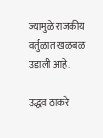ज्यामुळे राजकीय वर्तुळात खळबळ उडाली आहे.

उद्धव ठाकरे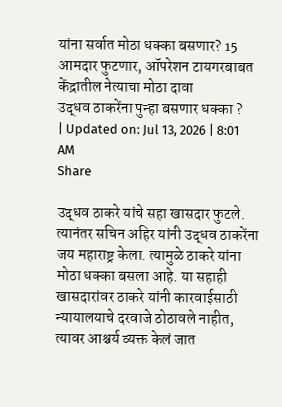यांना सर्वात मोठा धक्का बसणार? 15 आमदार फुटणार, ऑपरेशन टायगरबाबत केंद्रातील नेत्याचा मोठा दावा
उद्धव ठाकरेंना पुन्हा बसणार धक्का ?
| Updated on: Jul 13, 2026 | 8:01 AM
Share

उद्धव ठाकरे यांचे सहा खासदार फुटले. त्यानंतर सचिन अहिर यांनी उद्धव ठाकरेंना जय महाराष्ट्र केला. त्यामुळे ठाकरे यांना मोठा धक्का बसला आहे. या सहाही खासदारांवर ठाकरे यांनी कारवाईसाठी न्यायालयाचे दरवाजे ठोठावले नाहीत, त्यावर आश्चर्य व्यक्त केलं जात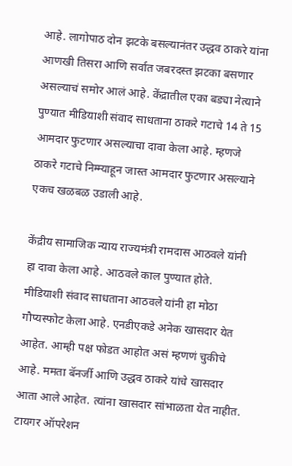आहे. लागोपाठ दोन झटके बसल्यानंतर उद्धव ठाकरे यांना आणखी तिसरा आणि सर्वात जबरदस्त झटका बसणार असल्याचं समोर आलं आहे. केंद्रातील एका बड्या नेत्याने पुण्यात मीडियाशी संवाद साधताना ठाकरे गटाचे 14 ते 15 आमदार फुटणार असल्याचा दावा केला आहे. म्हणजे ठाकरे गटाचे निम्म्याहून जास्त आमदार फुटणार असल्याने एकच खळबळ उडाली आहे.

केंद्रीय सामाजिक न्याय राज्यमंत्री रामदास आठवले यांनी हा दावा केला आहे. आठवले काल पुण्यात होते. मीडियाशी संवाद साधताना आठवले यांनी हा मोठा गौप्यस्फोट केला आहे. एनडीएकडे अनेक खासदार येत आहेत. आम्ही पक्ष फोडत आहोत असं म्हणणं चुकीचे आहे. ममता बॅनर्जी आणि उद्धव ठाकरे यांचे खासदार आता आले आहेत. त्यांना खासदार सांभाळता येत नाहीत. टायगर ऑपरेशन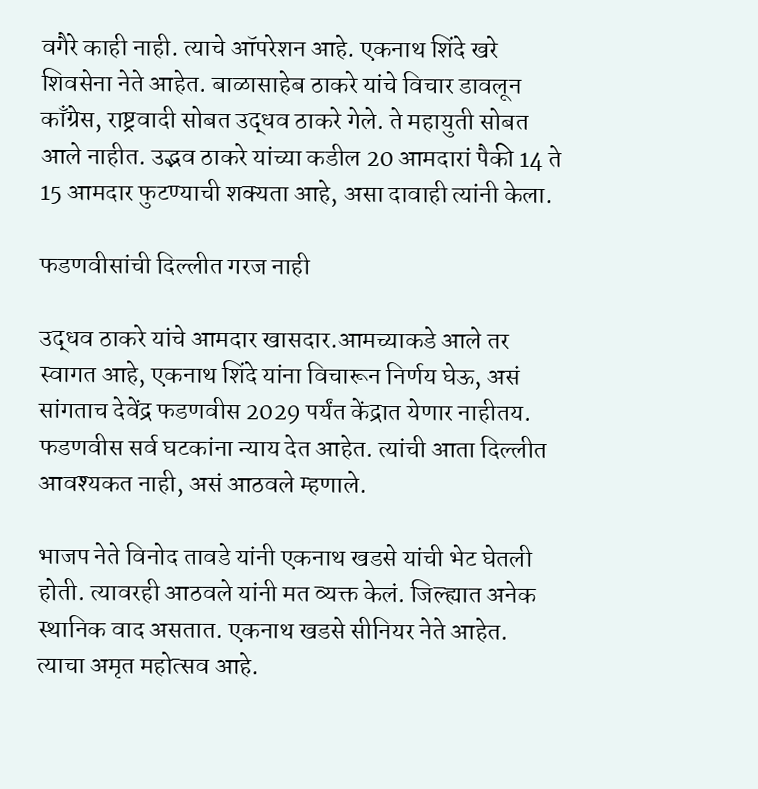वगैरे काही नाही. त्याचे ऑपरेशन आहे. एकनाथ शिंदे खरे शिवसेना नेते आहेत. बाळासाहेब ठाकरे यांचे विचार डावलून काँग्रेस, राष्ट्रवादी सोबत उद्धव ठाकरे गेले. ते महायुती सोबत आले नाहीत. उद्भव ठाकरे यांच्या कडील 20 आमदारां पैकी 14 ते 15 आमदार फुटण्याची शक्यता आहे, असा दावाही त्यांनी केला.

फडणवीसांची दिल्लीत गरज नाही

उद्धव ठाकरे यांचे आमदार खासदार.आमच्याकडे आले तर स्वागत आहे, एकनाथ शिंदे यांना विचारून निर्णय घेऊ, असं सांगताच देवेंद्र फडणवीस 2029 पर्यंत केंद्रात येणार नाहीतय. फडणवीस सर्व घटकांना न्याय देत आहेत. त्यांची आता दिल्लीत आवश्यकत नाही, असं आठवले म्हणाले.

भाजप नेते विनोद तावडे यांनी एकनाथ खडसे यांची भेट घेतली होती. त्यावरही आठवले यांनी मत व्यक्त केलं. जिल्ह्यात अनेक स्थानिक वाद असतात. एकनाथ खडसे सीनियर नेते आहेत. त्याचा अमृत महोत्सव आहे.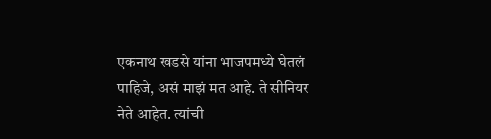एकनाथ खडसे यांना भाजपमध्ये घेतलं पाहिजे, असं माझं मत आहे. ते सीनियर नेते आहेत. त्यांची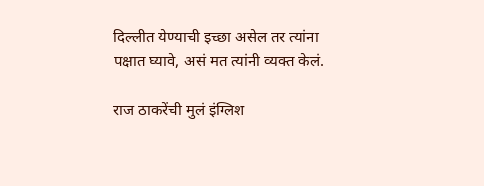दिल्लीत येण्याची इच्छा असेल तर त्यांना पक्षात घ्यावे, असं मत त्यांनी व्यक्त केलं.

राज ठाकरेंची मुलं इंग्लिश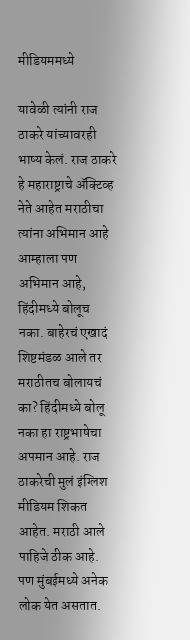मीडियममध्ये

यावेळी त्यांनी राज ठाकरे यांच्यावरही भाष्य केलं. राज ठाकरे हे महाराष्ट्राचे ॲक्टिव्ह नेते आहेत मराठीचा त्यांना अभिमान आहे आम्हाला पण अभिमान आहे, हिंदीमध्ये बोलूच नका. बाहेरचं एखादं शिष्टमंडळ आले तर मराठीतच बोलायचं का? हिंदीमध्ये बोलू नका हा राष्ट्रभाषेचा अपमान आहे. राज ठाकरेची मुलं इंग्लिश मीडियम शिकत आहेत. मराठी आले पाहिजे ठीक आहे. पण मुंबईमध्ये अनेक लोक येत असतात.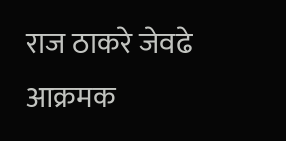राज ठाकरे जेवढे आक्रमक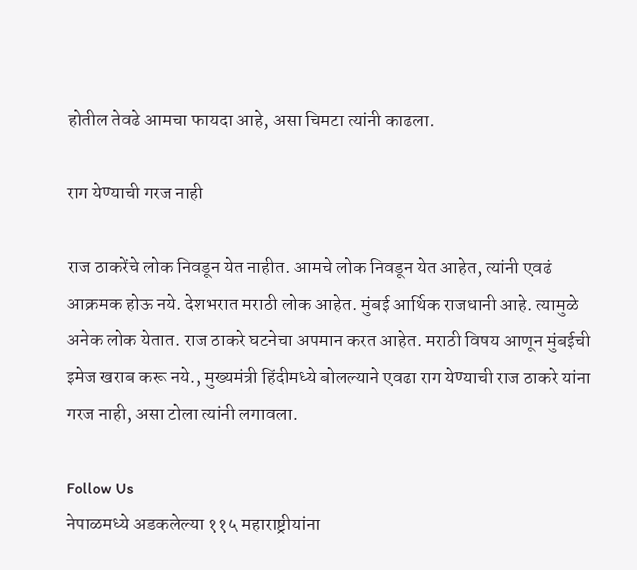होतील तेवढे आमचा फायदा आहे, असा चिमटा त्यांनी काढला.

राग येण्याची गरज नाही

राज ठाकरेंचे लोक निवडून येत नाहीत. आमचे लोक निवडून येत आहेत, त्यांनी एवढं आक्रमक होऊ नये. देशभरात मराठी लोक आहेत. मुंबई आर्थिक राजधानी आहे. त्यामुळे अनेक लोक येतात. राज ठाकरे घटनेचा अपमान करत आहेत. मराठी विषय आणून मुंबईची इमेज खराब करू नये., मुख्यमंत्री हिंदीमध्ये बोलल्याने एवढा राग येण्याची राज ठाकरे यांना गरज नाही, असा टोला त्यांनी लगावला.

Follow Us
नेपाळमध्ये अडकलेल्या ११५ महाराष्ट्रीयांना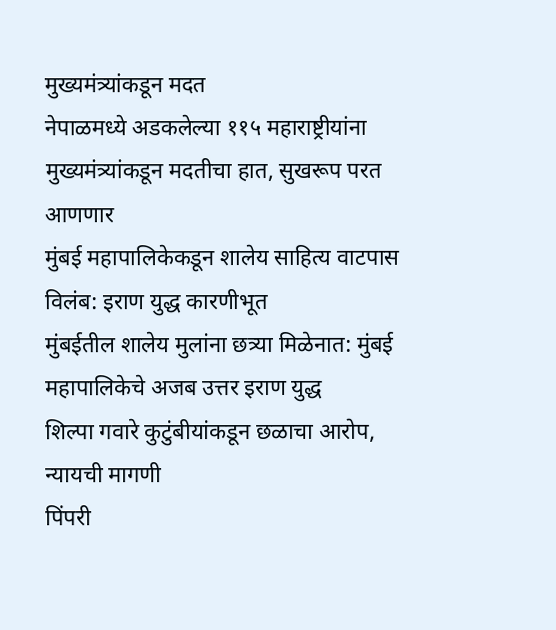मुख्यमंत्र्यांकडून मदत
नेपाळमध्ये अडकलेल्या ११५ महाराष्ट्रीयांना मुख्यमंत्र्यांकडून मदतीचा हात, सुखरूप परत आणणार
मुंबई महापालिकेकडून शालेय साहित्य वाटपास विलंब: इराण युद्ध कारणीभूत
मुंबईतील शालेय मुलांना छत्र्या मिळेनात: मुंबई महापालिकेचे अजब उत्तर इराण युद्ध
शिल्पा गवारे कुटुंबीयांकडून छळाचा आरोप, न्यायची मागणी
पिंपरी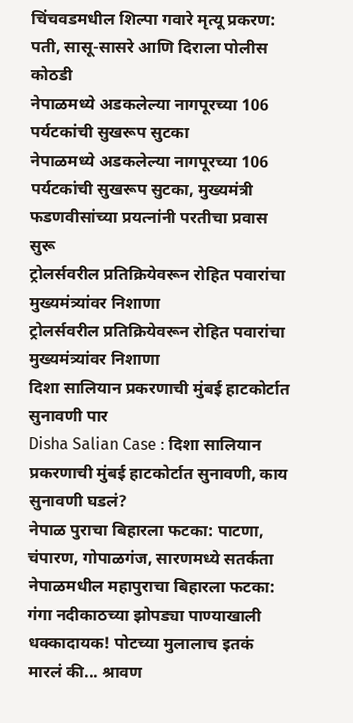चिंचवडमधील शिल्पा गवारे मृत्यू प्रकरण: पती, सासू-सासरे आणि दिराला पोलीस कोठडी
नेपाळमध्ये अडकलेल्या नागपूरच्या 106 पर्यटकांची सुखरूप सुटका
नेपाळमध्ये अडकलेल्या नागपूरच्या 106 पर्यटकांची सुखरूप सुटका, मुख्यमंत्री फडणवीसांच्या प्रयत्नांनी परतीचा प्रवास सुरू
ट्रोलर्सवरील प्रतिक्रियेवरून रोहित पवारांचा मुख्यमंत्र्यांवर निशाणा
ट्रोलर्सवरील प्रतिक्रियेवरून रोहित पवारांचा मुख्यमंत्र्यांवर निशाणा
दिशा सालियान प्रकरणाची मुंबई हाटकोर्टात सुनावणी पार
Disha Salian Case : दिशा सालियान प्रकरणाची मुंबई हाटकोर्टात सुनावणी, काय सुनावणी घडलं?
नेपाळ पुराचा बिहारला फटका: पाटणा, चंपारण, गोपाळगंज, सारणमध्ये सतर्कता
नेपाळमधील महापुराचा बिहारला फटका: गंगा नदीकाठच्या झोपड्या पाण्याखाली
धक्कादायक! पोटच्या मुलालाच इतकं मारलं की... श्रावण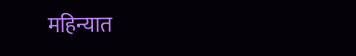महिन्यात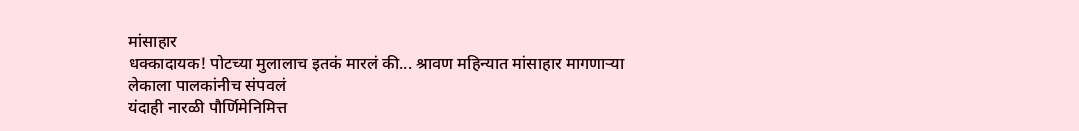मांसाहार
धक्कादायक! पोटच्या मुलालाच इतकं मारलं की... श्रावण महिन्यात मांसाहार मागणाऱ्या लेकाला पालकांनीच संपवलं
यंदाही नारळी पौर्णिमेनिमित्त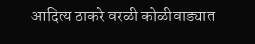आदित्य ठाकरे वरळी कोळीवाड्यात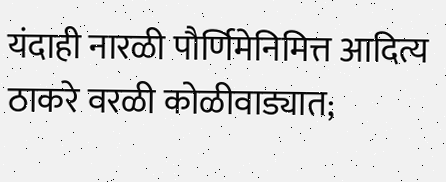यंदाही नारळी पौर्णिमेनिमित्त आदित्य ठाकरे वरळी कोळीवाड्यात;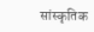सांस्कृतिक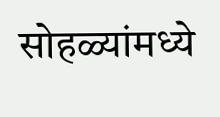सोहळ्यांमध्ये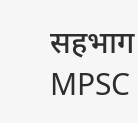सहभाग
MPSC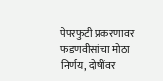पेपरफुटी प्रकरणावर फडणवीसांचा मोठा निर्णय, दोषींवर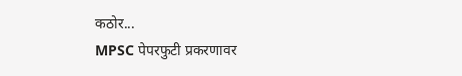कठोर...
MPSC पेपरफुटी प्रकरणावर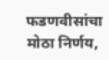फडणवीसांचा मोठा निर्णय,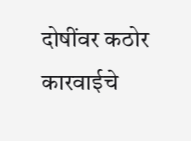दोषींवर कठोर कारवाईचे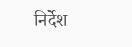निर्देश